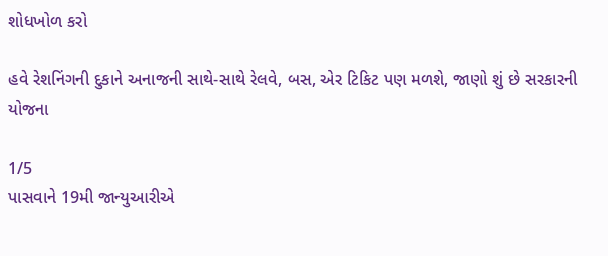શોધખોળ કરો

હવે રેશનિંગની દુકાને અનાજની સાથે-સાથે રેલવે, બસ, એર ટિકિટ પણ મળશે, જાણો શું છે સરકારની યોજના

1/5
પાસવાને 19મી જાન્યુઆરીએ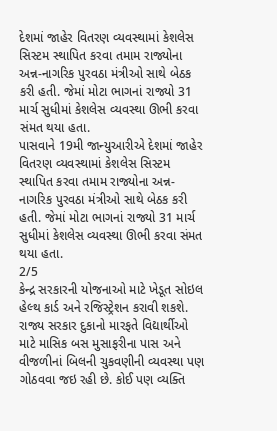દેશમાં જાહેર વિતરણ વ્યવસ્થામાં કેશલેસ સિસ્ટમ સ્થાપિત કરવા તમામ રાજ્યોના અન્ન-નાગરિક પુરવઠા મંત્રીઓ સાથે બેઠક કરી હતી. જેમાં મોટા ભાગનાં રાજ્યો 31 માર્ચ સુધીમાં કેશલેસ વ્યવસ્થા ઊભી કરવા સંમત થયા હતા.
પાસવાને 19મી જાન્યુઆરીએ દેશમાં જાહેર વિતરણ વ્યવસ્થામાં કેશલેસ સિસ્ટમ સ્થાપિત કરવા તમામ રાજ્યોના અન્ન-નાગરિક પુરવઠા મંત્રીઓ સાથે બેઠક કરી હતી. જેમાં મોટા ભાગનાં રાજ્યો 31 માર્ચ સુધીમાં કેશલેસ વ્યવસ્થા ઊભી કરવા સંમત થયા હતા.
2/5
કેન્દ્ર સરકારની યોજનાઓ માટે ખેડૂત સોઇલ હેલ્થ કાર્ડ અને રજિસ્ટ્રેશન કરાવી શકશે. રાજ્ય સરકાર દુકાનો મારફતે વિદ્યાર્થીઓ માટે માસિક બસ મુસાફરીના પાસ અને વીજળીનાં બિલની ચુકવણીની વ્યવસ્થા પણ ગોઠવવા જઇ રહી છે. કોઈ પણ વ્યક્તિ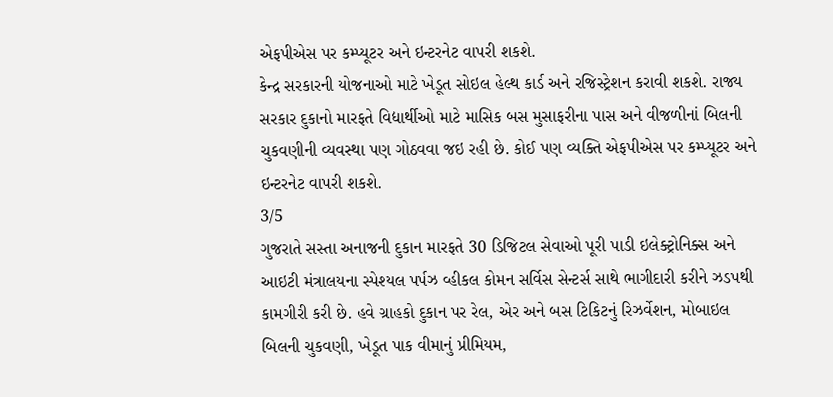એફપીએસ પર કમ્પ્યૂટર અને ઇન્ટરનેટ વાપરી શકશે.
કેન્દ્ર સરકારની યોજનાઓ માટે ખેડૂત સોઇલ હેલ્થ કાર્ડ અને રજિસ્ટ્રેશન કરાવી શકશે. રાજ્ય સરકાર દુકાનો મારફતે વિદ્યાર્થીઓ માટે માસિક બસ મુસાફરીના પાસ અને વીજળીનાં બિલની ચુકવણીની વ્યવસ્થા પણ ગોઠવવા જઇ રહી છે. કોઈ પણ વ્યક્તિ એફપીએસ પર કમ્પ્યૂટર અને ઇન્ટરનેટ વાપરી શકશે.
3/5
ગુજરાતે સસ્તા અનાજની દુકાન મારફતે 30 ડિજિટલ સેવાઓ પૂરી પાડી ઇલેક્ટ્રોનિક્સ અને આઇટી મંત્રાલયના સ્પેશ્યલ પર્પઝ વ્હીકલ કોમન સર્વિસ સેન્ટર્સ સાથે ભાગીદારી કરીને ઝડપથી કામગીરી કરી છે. હવે ગ્રાહકો દુકાન પર રેલ, એર અને બસ ટિકિટનું રિઝર્વેશન, મોબાઇલ બિલની ચુકવણી, ખેડૂત પાક વીમાનું પ્રીમિયમ,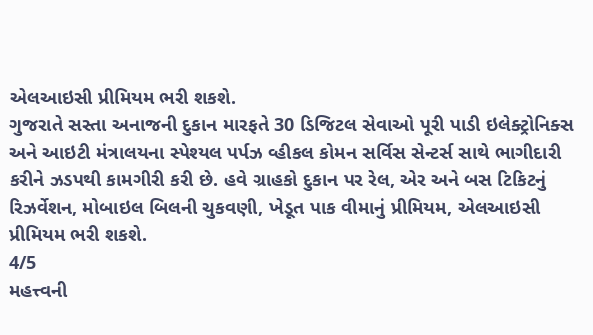એલઆઇસી પ્રીમિયમ ભરી શકશે.
ગુજરાતે સસ્તા અનાજની દુકાન મારફતે 30 ડિજિટલ સેવાઓ પૂરી પાડી ઇલેક્ટ્રોનિક્સ અને આઇટી મંત્રાલયના સ્પેશ્યલ પર્પઝ વ્હીકલ કોમન સર્વિસ સેન્ટર્સ સાથે ભાગીદારી કરીને ઝડપથી કામગીરી કરી છે. હવે ગ્રાહકો દુકાન પર રેલ, એર અને બસ ટિકિટનું રિઝર્વેશન, મોબાઇલ બિલની ચુકવણી, ખેડૂત પાક વીમાનું પ્રીમિયમ, એલઆઇસી પ્રીમિયમ ભરી શકશે.
4/5
મહત્ત્વની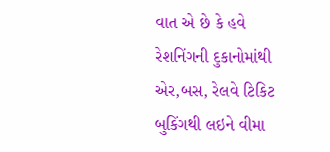વાત એ છે કે હવે રેશનિંગની દુકાનોમાંથી એર,બસ, રેલવે ટિકિટ બુકિંગથી લઇને વીમા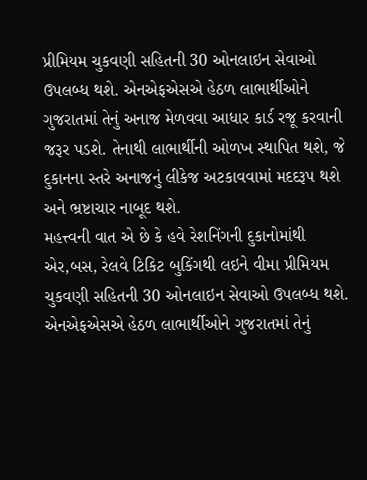પ્રીમિયમ ચુકવણી સહિતની 30 ઓનલાઇન સેવાઓ ઉપલબ્ધ થશે. એનએફએસએ હેઠળ લાભાર્થીઓને ગુજરાતમાં તેનું અનાજ મેળવવા આધાર કાર્ડ રજૂ કરવાની જરૂર પડશે. તેનાથી લાભાર્થીની ઓળખ સ્થાપિત થશે, જે દુકાનના સ્તરે અનાજનું લીકેજ અટકાવવામાં મદદરૂપ થશે અને ભ્રષ્ટાચાર નાબૂદ થશે.
મહત્ત્વની વાત એ છે કે હવે રેશનિંગની દુકાનોમાંથી એર,બસ, રેલવે ટિકિટ બુકિંગથી લઇને વીમા પ્રીમિયમ ચુકવણી સહિતની 30 ઓનલાઇન સેવાઓ ઉપલબ્ધ થશે. એનએફએસએ હેઠળ લાભાર્થીઓને ગુજરાતમાં તેનું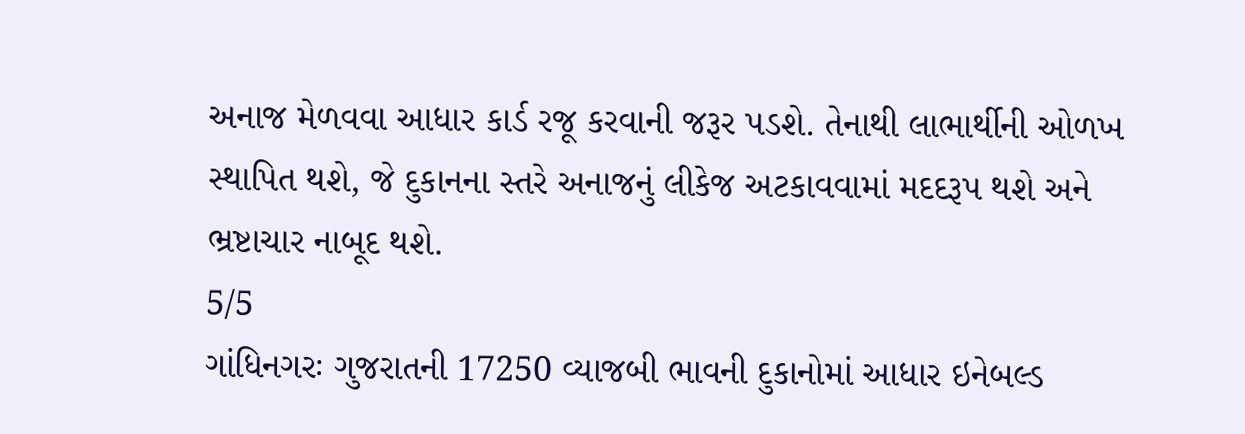અનાજ મેળવવા આધાર કાર્ડ રજૂ કરવાની જરૂર પડશે. તેનાથી લાભાર્થીની ઓળખ સ્થાપિત થશે, જે દુકાનના સ્તરે અનાજનું લીકેજ અટકાવવામાં મદદરૂપ થશે અને ભ્રષ્ટાચાર નાબૂદ થશે.
5/5
ગાંધિનગરઃ ગુજરાતની 17250 વ્યાજબી ભાવની દુકાનોમાં આધાર ઇનેબલ્ડ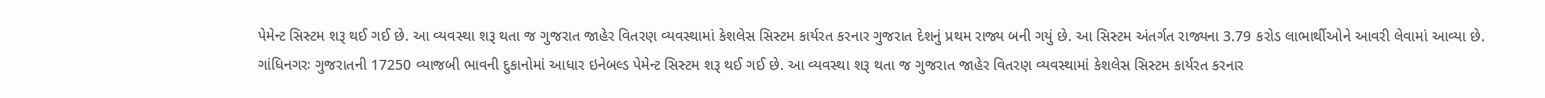પેમેન્ટ સિસ્ટમ શરૂ થઈ ગઈ છે. આ વ્યવસ્થા શરૂ થતા જ ગુજરાત જાહેર વિતરણ વ્યવસ્થામાં કેશલેસ સિસ્ટમ કાર્યરત કરનાર ગુજરાત દેશનું પ્રથમ રાજ્ય બની ગયું છે. આ સિસ્ટમ અંતર્ગત રાજ્યના 3.79 કરોડ લાભાર્થીઓને આવરી લેવામાં આવ્યા છે.
ગાંધિનગરઃ ગુજરાતની 17250 વ્યાજબી ભાવની દુકાનોમાં આધાર ઇનેબલ્ડ પેમેન્ટ સિસ્ટમ શરૂ થઈ ગઈ છે. આ વ્યવસ્થા શરૂ થતા જ ગુજરાત જાહેર વિતરણ વ્યવસ્થામાં કેશલેસ સિસ્ટમ કાર્યરત કરનાર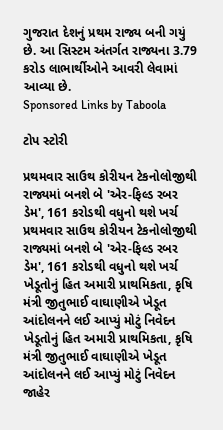ગુજરાત દેશનું પ્રથમ રાજ્ય બની ગયું છે. આ સિસ્ટમ અંતર્ગત રાજ્યના 3.79 કરોડ લાભાર્થીઓને આવરી લેવામાં આવ્યા છે.
Sponsored Links by Taboola

ટોપ સ્ટોરી

પ્રથમવાર સાઉથ કોરીયન ટેકનોલોજીથી રાજ્યમાં બનશે બે 'એર-ફિલ્ડ રબર ડેમ', 161 કરોડથી વધુનો થશે ખર્ચ
પ્રથમવાર સાઉથ કોરીયન ટેકનોલોજીથી રાજ્યમાં બનશે બે 'એર-ફિલ્ડ રબર ડેમ', 161 કરોડથી વધુનો થશે ખર્ચ
ખેડૂતોનું હિત અમારી પ્રાથમિકતા, કૃષિ મંત્રી જીતુભાઈ વાઘાણીએ ખેડૂત આંદોલનને લઈ આપ્યું મોટું નિવેદન
ખેડૂતોનું હિત અમારી પ્રાથમિકતા, કૃષિ મંત્રી જીતુભાઈ વાઘાણીએ ખેડૂત આંદોલનને લઈ આપ્યું મોટું નિવેદન
જાહેર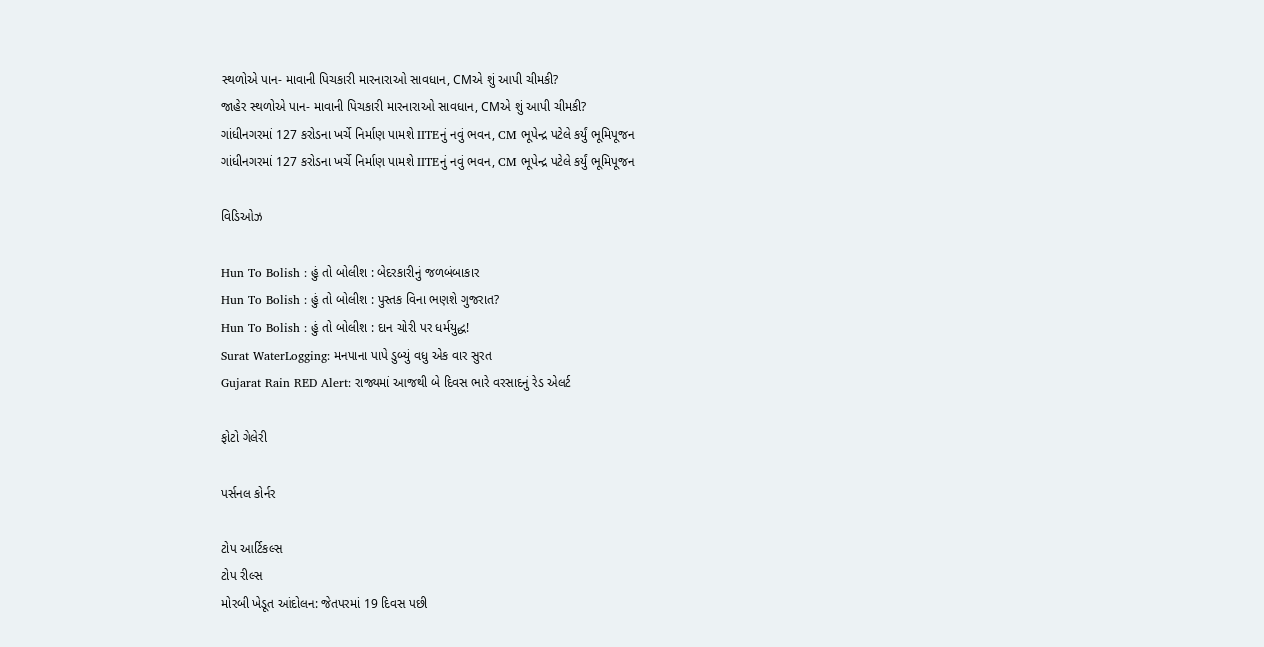સ્થળોએ પાન- માવાની પિચકારી મારનારાઓ સાવધાન, CMએ શું આપી ચીમકી?
જાહેર સ્થળોએ પાન- માવાની પિચકારી મારનારાઓ સાવધાન, CMએ શું આપી ચીમકી?
ગાંધીનગરમાં 127 કરોડના ખર્ચે નિર્માણ પામશે IITEનું નવું ભવન, CM ભૂપેન્દ્ર પટેલે કર્યું ભૂમિપૂજન
ગાંધીનગરમાં 127 કરોડના ખર્ચે નિર્માણ પામશે IITEનું નવું ભવન, CM ભૂપેન્દ્ર પટેલે કર્યું ભૂમિપૂજન

વિડિઓઝ

Hun To Bolish : હું તો બોલીશ : બેદરકારીનું જળબંબાકાર
Hun To Bolish : હું તો બોલીશ : પુસ્તક વિના ભણશે ગુજરાત?
Hun To Bolish : હું તો બોલીશ : દાન ચોરી પર ધર્મયુદ્ધ!
Surat WaterLogging: મનપાના પાપે ડુબ્યું વધુ એક વાર સુરત
Gujarat Rain RED Alert: રાજ્યમાં આજથી બે દિવસ ભારે વરસાદનું રેડ એલર્ટ

ફોટો ગેલેરી

પર્સનલ કોર્નર

ટોપ આર્ટિકલ્સ
ટોપ રીલ્સ
મોરબી ખેડૂત આંદોલન: જેતપરમાં 19 દિવસ પછી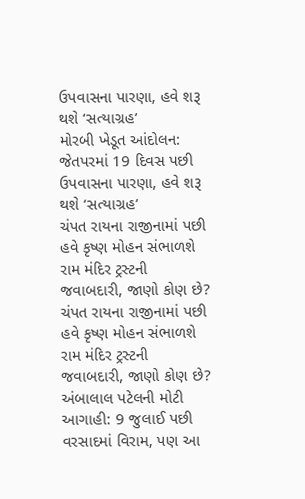ઉપવાસના પારણા, હવે શરૂ થશે ‘સત્યાગ્રહ’
મોરબી ખેડૂત આંદોલન: જેતપરમાં 19 દિવસ પછી ઉપવાસના પારણા, હવે શરૂ થશે ‘સત્યાગ્રહ’
ચંપત રાયના રાજીનામાં પછી હવે કૃષ્ણ મોહન સંભાળશે રામ મંદિર ટ્રસ્ટની જવાબદારી, જાણો કોણ છે?
ચંપત રાયના રાજીનામાં પછી હવે કૃષ્ણ મોહન સંભાળશે રામ મંદિર ટ્રસ્ટની જવાબદારી, જાણો કોણ છે?
અંબાલાલ પટેલની મોટી આગાહી: 9 જુલાઈ પછી વરસાદમાં વિરામ, પણ આ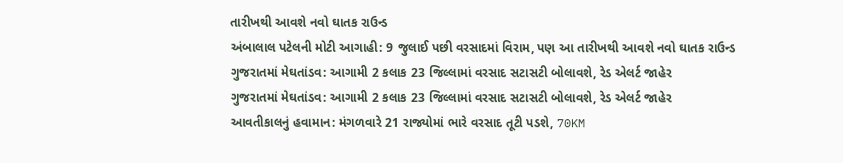તારીખથી આવશે નવો ઘાતક રાઉન્ડ
અંબાલાલ પટેલની મોટી આગાહી: 9 જુલાઈ પછી વરસાદમાં વિરામ, પણ આ તારીખથી આવશે નવો ઘાતક રાઉન્ડ
ગુજરાતમાં મેઘતાંડવ: આગામી 2 કલાક 23 જિલ્લામાં વરસાદ સટાસટી બોલાવશે, રેડ એલર્ટ જાહેર
ગુજરાતમાં મેઘતાંડવ: આગામી 2 કલાક 23 જિલ્લામાં વરસાદ સટાસટી બોલાવશે, રેડ એલર્ટ જાહેર
આવતીકાલનું હવામાન: મંગળવારે 21 રાજ્યોમાં ભારે વરસાદ તૂટી પડશે, 70KM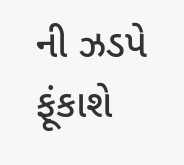ની ઝડપે ફૂંકાશે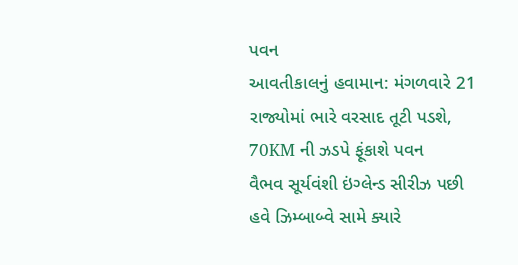પવન
આવતીકાલનું હવામાન: મંગળવારે 21 રાજ્યોમાં ભારે વરસાદ તૂટી પડશે, 70KM ની ઝડપે ફૂંકાશે પવન
વૈભવ સૂર્યવંશી ઇંગ્લેન્ડ સીરીઝ પછી હવે ઝિમ્બાબ્વે સામે ક્યારે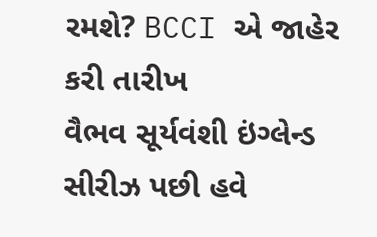રમશે? BCCI એ જાહેર કરી તારીખ
વૈભવ સૂર્યવંશી ઇંગ્લેન્ડ સીરીઝ પછી હવે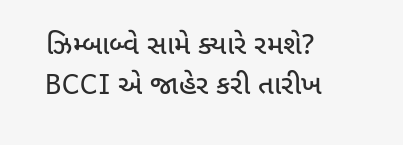ઝિમ્બાબ્વે સામે ક્યારે રમશે? BCCI એ જાહેર કરી તારીખ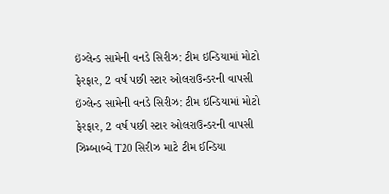ઇંગ્લેન્ડ સામેની વનડે સિરીઝ: ટીમ ઇન્ડિયામાં મોટો ફેરફાર, 2 વર્ષ પછી સ્ટાર ઓલરાઉન્ડરની વાપસી
ઇંગ્લેન્ડ સામેની વનડે સિરીઝ: ટીમ ઇન્ડિયામાં મોટો ફેરફાર, 2 વર્ષ પછી સ્ટાર ઓલરાઉન્ડરની વાપસી
ઝિમ્બાબ્વે T20 સિરીઝ માટે ટીમ ઈન્ડિયા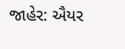જાહેર: ઐયર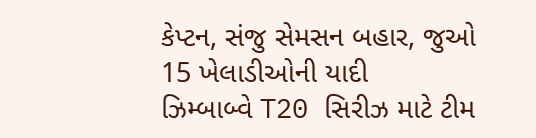કેપ્ટન, સંજુ સેમસન બહાર, જુઓ 15 ખેલાડીઓની યાદી
ઝિમ્બાબ્વે T20 સિરીઝ માટે ટીમ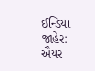ઈન્ડિયા જાહેર: ઐયર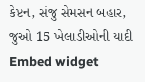કેપ્ટન, સંજુ સેમસન બહાર, જુઓ 15 ખેલાડીઓની યાદી
Embed widget